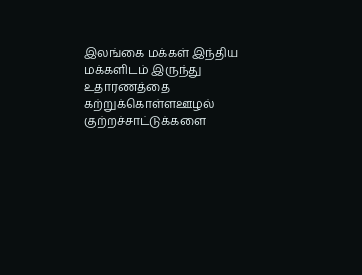இலங்கை மக்கள் இந்திய மக்களிடம் இருந்து உதாரணத்தை கற்றுக்கொள்ளஊழல் குற்றச்சாட்டுக்களை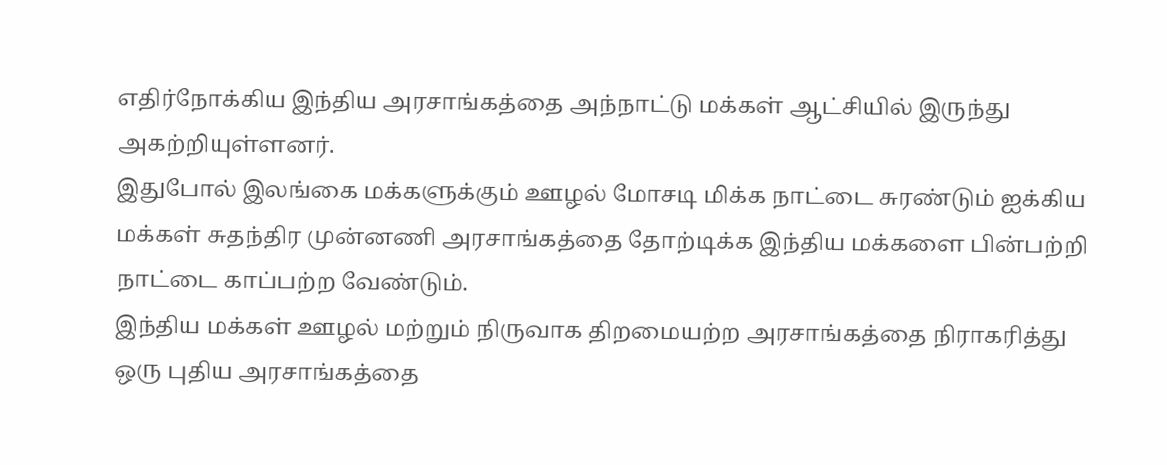எதிர்நோக்கிய இந்திய அரசாங்கத்தை அந்நாட்டு மக்கள் ஆட்சியில் இருந்து அகற்றியுள்ளனர்.
இதுபோல் இலங்கை மக்களுக்கும் ஊழல் மோசடி மிக்க நாட்டை சுரண்டும் ஐக்கிய
மக்கள் சுதந்திர முன்னணி அரசாங்கத்தை தோற்டிக்க இந்திய மக்களை பின்பற்றி
நாட்டை காப்பற்ற வேண்டும்.
இந்திய மக்கள் ஊழல் மற்றும் நிருவாக திறமையற்ற அரசாங்கத்தை நிராகரித்து
ஒரு புதிய அரசாங்கத்தை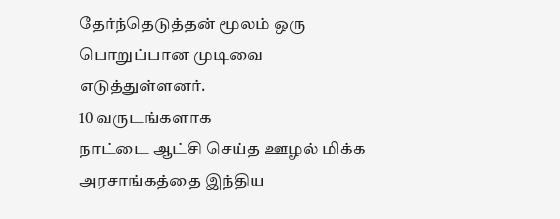தேர்ந்தெடுத்தன் மூலம் ஒரு பொறுப்பான முடிவை
எடுத்துள்ளனர்.
10 வருடங்களாக
நாட்டை ஆட்சி செய்த ஊழல் மிக்க அரசாங்கத்தை இந்திய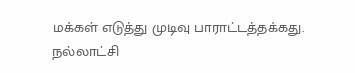மக்கள் எடுத்து முடிவு பாராட்டத்தக்கது.
நல்லாட்சி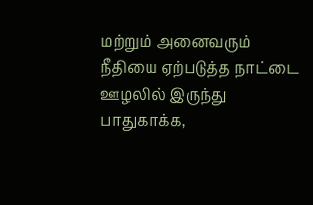மற்றும் அனைவரும் நீதியை ஏற்படுத்த நாட்டை ஊழலில் இருந்து
பாதுகாக்க,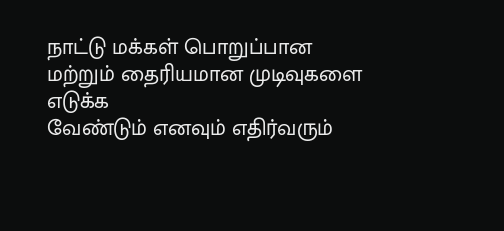நாட்டு மக்கள் பொறுப்பான மற்றும் தைரியமான முடிவுகளை எடுக்க
வேண்டும் எனவும் எதிர்வரும்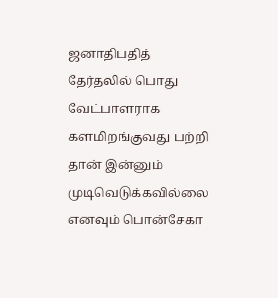ஜனாதிபதித் தேர்தலில் பொது வேட்பாளராக
களமிறங்குவது பற்றி தான் இன்னும் முடிவெடுக்கவில்லை எனவும் பொன்சேகா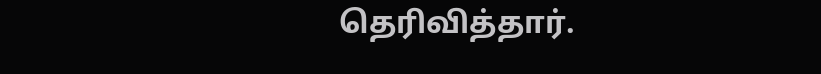தெரிவித்தார்.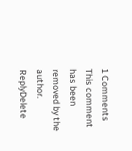1 Comments
This comment has been removed by the author.
ReplyDelete